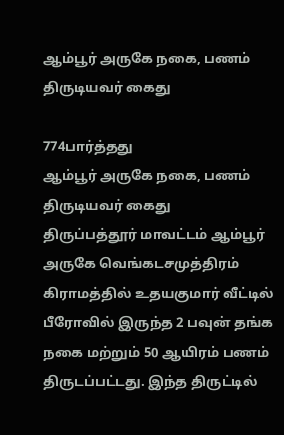ஆம்பூர் அருகே நகை, பணம் திருடியவர் கைது

774பார்த்தது
ஆம்பூர் அருகே நகை, பணம் திருடியவர் கைது
திருப்பத்தூர் மாவட்டம் ஆம்பூர் அருகே வெங்கடசமுத்திரம் கிராமத்தில் உதயகுமார் வீட்டில் பீரோவில் இருந்த 2 பவுன் தங்க நகை மற்றும் 50 ஆயிரம் பணம் திருடப்பட்டது. இந்த திருட்டில்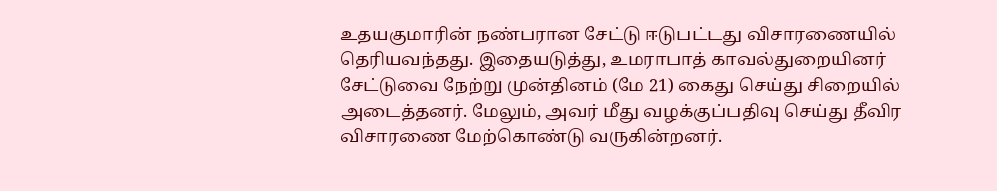உதயகுமாரின் நண்பரான சேட்டு ஈடுபட்டது விசாரணையில் தெரியவந்தது. இதையடுத்து, உமராபாத் காவல்துறையினர் சேட்டுவை நேற்று முன்தினம் (மே 21) கைது செய்து சிறையில் அடைத்தனர். மேலும், அவர் மீது வழக்குப்பதிவு செய்து தீவிர விசாரணை மேற்கொண்டு வருகின்றனர்.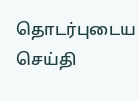தொடர்புடைய செய்தி